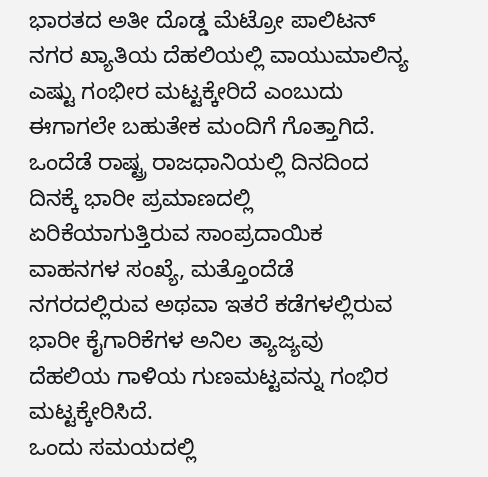ಭಾರತದ ಅತೀ ದೊಡ್ಡ ಮೆಟ್ರೋ ಪಾಲಿಟನ್ ನಗರ ಖ್ಯಾತಿಯ ದೆಹಲಿಯಲ್ಲಿ ವಾಯುಮಾಲಿನ್ಯ ಎಷ್ಟು ಗಂಭೀರ ಮಟ್ಟಕ್ಕೇರಿದೆ ಎಂಬುದು ಈಗಾಗಲೇ ಬಹುತೇಕ ಮಂದಿಗೆ ಗೊತ್ತಾಗಿದೆ. ಒಂದೆಡೆ ರಾಷ್ಟ್ರ ರಾಜಧಾನಿಯಲ್ಲಿ ದಿನದಿಂದ ದಿನಕ್ಕೆ ಭಾರೀ ಪ್ರಮಾಣದಲ್ಲಿ ಏರಿಕೆಯಾಗುತ್ತಿರುವ ಸಾಂಪ್ರದಾಯಿಕ ವಾಹನಗಳ ಸಂಖ್ಯೆ, ಮತ್ತೊಂದೆಡೆ ನಗರದಲ್ಲಿರುವ ಅಥವಾ ಇತರೆ ಕಡೆಗಳಲ್ಲಿರುವ ಭಾರೀ ಕೈಗಾರಿಕೆಗಳ ಅನಿಲ ತ್ಯಾಜ್ಯವು ದೆಹಲಿಯ ಗಾಳಿಯ ಗುಣಮಟ್ಟವನ್ನು ಗಂಭಿರ ಮಟ್ಟಕ್ಕೇರಿಸಿದೆ.
ಒಂದು ಸಮಯದಲ್ಲಿ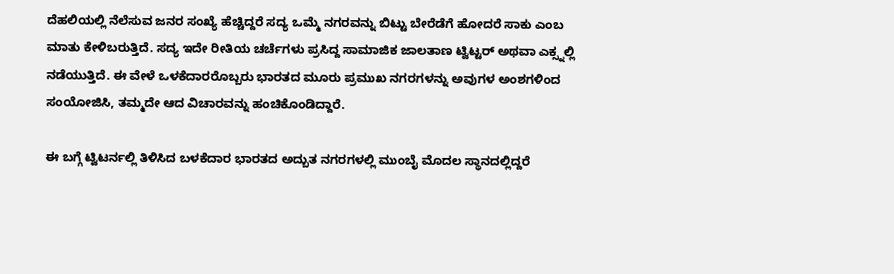ದೆಹಲಿಯಲ್ಲಿ ನೆಲೆಸುವ ಜನರ ಸಂಖ್ಯೆ ಹೆಚ್ಚಿದ್ದರೆ ಸದ್ಯ ಒಮ್ಮೆ ನಗರವನ್ನು ಬಿಟ್ಟು ಬೇರೆಡೆಗೆ ಹೋದರೆ ಸಾಕು ಎಂಬ ಮಾತು ಕೇಳಿಬರುತ್ತಿದೆ. ಸದ್ಯ ಇದೇ ರೀತಿಯ ಚರ್ಚೆಗಳು ಪ್ರಸಿದ್ದ ಸಾಮಾಜಿಕ ಜಾಲತಾಣ ಟ್ವಿಟ್ಟರ್ ಅಥವಾ ಎಕ್ಸ್ನಲ್ಲಿ ನಡೆಯುತ್ತಿದೆ. ಈ ವೇಳೆ ಒಳಕೆದಾರರೊಬ್ಬರು ಭಾರತದ ಮೂರು ಪ್ರಮುಖ ನಗರಗಳನ್ನು ಅವುಗಳ ಅಂಶಗಳಿಂದ ಸಂಯೋಜಿಸಿ, ತಮ್ಮದೇ ಆದ ವಿಚಾರವನ್ನು ಹಂಚಿಕೊಂಡಿದ್ದಾರೆ.

ಈ ಬಗ್ಗೆ ಟ್ವಿಟರ್ನಲ್ಲಿ ತಿಳಿಸಿದ ಬಳಕೆದಾರ ಭಾರತದ ಅದ್ಬುತ ನಗರಗಳಲ್ಲಿ ಮುಂಬೈ ಮೊದಲ ಸ್ಥಾನದಲ್ಲಿದ್ದರೆ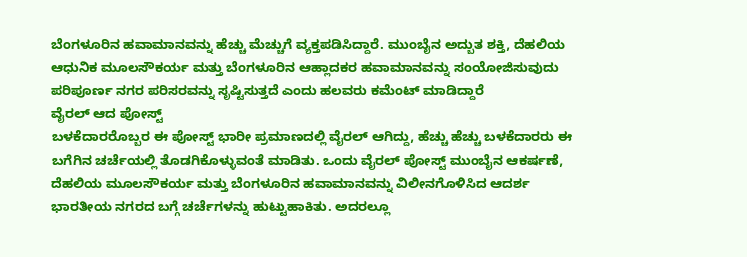ಬೆಂಗಳೂರಿನ ಹವಾಮಾನವನ್ನು ಹೆಚ್ಚು ಮೆಚ್ಚುಗೆ ವ್ಯಕ್ತಪಡಿಸಿದ್ದಾರೆ. ಮುಂಬೈನ ಅದ್ಬುತ ಶಕ್ತಿ, ದೆಹಲಿಯ ಆಧುನಿಕ ಮೂಲಸೌಕರ್ಯ ಮತ್ತು ಬೆಂಗಳೂರಿನ ಆಹ್ಲಾದಕರ ಹವಾಮಾನವನ್ನು ಸಂಯೋಜಿಸುವುದು ಪರಿಪೂರ್ಣ ನಗರ ಪರಿಸರವನ್ನು ಸೃಷ್ಟಿಸುತ್ತದೆ ಎಂದು ಹಲವರು ಕಮೆಂಟ್ ಮಾಡಿದ್ದಾರೆ
ವೈರಲ್ ಆದ ಪೋಸ್ಟ್
ಬಳಕೆದಾರರೊಬ್ಬರ ಈ ಪೋಸ್ಟ್ ಭಾರೀ ಪ್ರಮಾಣದಲ್ಲಿ ವೈರಲ್ ಆಗಿದ್ದು, ಹೆಚ್ಚು ಹೆಚ್ಚು ಬಳಕೆದಾರರು ಈ ಬಗೆಗಿನ ಚರ್ಚೆಯಲ್ಲಿ ತೊಡಗಿಕೊಳ್ಳುವಂತೆ ಮಾಡಿತು. ಒಂದು ವೈರಲ್ ಪೋಸ್ಟ್ ಮುಂಬೈನ ಆಕರ್ಷಣೆ, ದೆಹಲಿಯ ಮೂಲಸೌಕರ್ಯ ಮತ್ತು ಬೆಂಗಳೂರಿನ ಹವಾಮಾನವನ್ನು ವಿಲೀನಗೊಳಿಸಿದ ಆದರ್ಶ ಭಾರತೀಯ ನಗರದ ಬಗ್ಗೆ ಚರ್ಚೆಗಳನ್ನು ಹುಟ್ಟುಹಾಕಿತು. ಅದರಲ್ಲೂ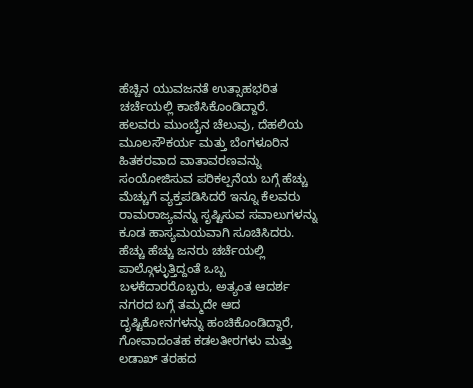ಹೆಚ್ಚಿನ ಯುವಜನತೆ ಉತ್ಸಾಹಭರಿತ ಚರ್ಚೆಯಲ್ಲಿ ಕಾಣಿಸಿಕೊಂಡಿದ್ದಾರೆ.
ಹಲವರು ಮುಂಬೈನ ಚೆಲುವು, ದೆಹಲಿಯ ಮೂಲಸೌಕರ್ಯ ಮತ್ತು ಬೆಂಗಳೂರಿನ ಹಿತಕರವಾದ ವಾತಾವರಣವನ್ನು ಸಂಯೋಜಿಸುವ ಪರಿಕಲ್ಪನೆಯ ಬಗ್ಗೆ ಹೆಚ್ಚು ಮೆಚ್ಚುಗೆ ವ್ಯಕ್ತಪಡಿಸಿದರೆ ಇನ್ನೂ ಕೆಲವರು ರಾಮರಾಜ್ಯವನ್ನು ಸೃಷ್ಟಿಸುವ ಸವಾಲುಗಳನ್ನು ಕೂಡ ಹಾಸ್ಯಮಯವಾಗಿ ಸೂಚಿಸಿದರು. ಹೆಚ್ಚು ಹೆಚ್ಚು ಜನರು ಚರ್ಚೆಯಲ್ಲಿ ಪಾಲ್ಗೊಳ್ಳುತ್ತಿದ್ದಂತೆ ಒಬ್ಬ ಬಳಕೆದಾರರೊಬ್ಬರು, ಅತ್ಯಂತ ಆದರ್ಶ ನಗರದ ಬಗ್ಗೆ ತಮ್ಮದೇ ಆದ ದೃಷ್ಟಿಕೋನಗಳನ್ನು ಹಂಚಿಕೊಂಡಿದ್ದಾರೆ, ಗೋವಾದಂತಹ ಕಡಲತೀರಗಳು ಮತ್ತು ಲಡಾಖ್ ತರಹದ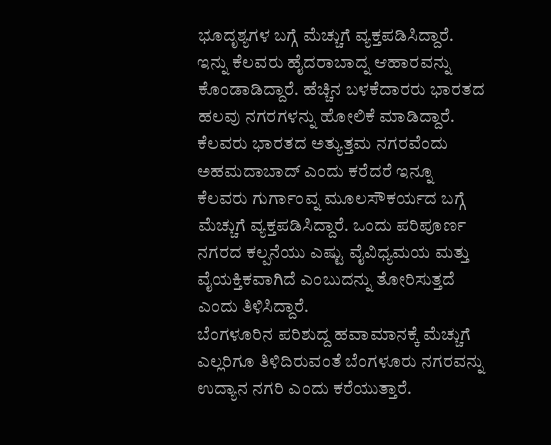ಭೂದೃಶ್ಯಗಳ ಬಗ್ಗೆ ಮೆಚ್ಚುಗೆ ವ್ಯಕ್ತಪಡಿಸಿದ್ದಾರೆ.
ಇನ್ನು ಕೆಲವರು ಹೈದರಾಬಾದ್ನ ಆಹಾರವನ್ನು ಕೊಂಡಾಡಿದ್ದಾರೆ. ಹೆಚ್ಚಿನ ಬಳಕೆದಾರರು ಭಾರತದ ಹಲವು ನಗರಗಳನ್ನು ಹೋಲಿಕೆ ಮಾಡಿದ್ದಾರೆ. ಕೆಲವರು ಭಾರತದ ಅತ್ಯುತ್ತಮ ನಗರವೆಂದು ಅಹಮದಾಬಾದ್ ಎಂದು ಕರೆದರೆ ಇನ್ನೂ ಕೆಲವರು ಗುರ್ಗಾಂವ್ನ ಮೂಲಸೌಕರ್ಯದ ಬಗ್ಗೆ ಮೆಚ್ಚುಗೆ ವ್ಯಕ್ತಪಡಿಸಿದ್ದಾರೆ. ಒಂದು ಪರಿಪೂರ್ಣ ನಗರದ ಕಲ್ಪನೆಯು ಎಷ್ಟು ವೈವಿಧ್ಯಮಯ ಮತ್ತು ವೈಯಕ್ತಿಕವಾಗಿದೆ ಎಂಬುದನ್ನು ತೋರಿಸುತ್ತದೆ ಎಂದು ತಿಳಿಸಿದ್ದಾರೆ.
ಬೆಂಗಳೂರಿನ ಪರಿಶುದ್ದ ಹವಾಮಾನಕ್ಕೆ ಮೆಚ್ಚುಗೆ
ಎಲ್ಲರಿಗೂ ತಿಳಿದಿರುವಂತೆ ಬೆಂಗಳೂರು ನಗರವನ್ನು ಉದ್ಯಾನ ನಗರಿ ಎಂದು ಕರೆಯುತ್ತಾರೆ.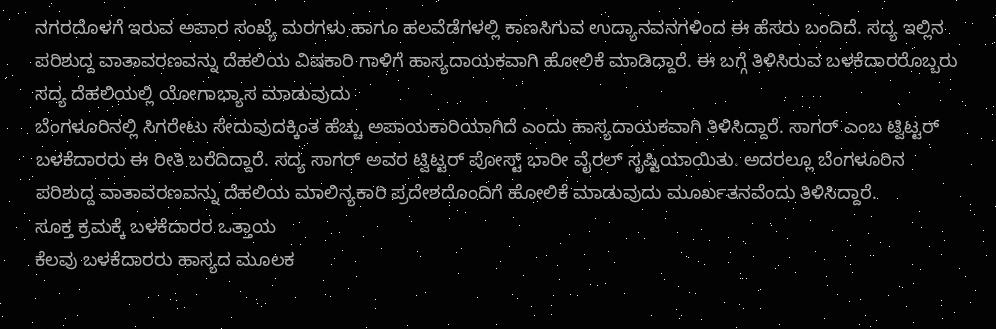ನಗರದೊಳಗೆ ಇರುವ ಅಪಾರ ಸಂಖ್ಯೆ ಮರಗಳು ಹಾಗೂ ಹಲವೆಡೆಗಳಲ್ಲಿ ಕಾಣಸಿಗುವ ಉದ್ಯಾನವನಗಳಿಂದ ಈ ಹೆಸರು ಬಂದಿದೆ. ಸದ್ಯ ಇಲ್ಲಿನ ಪರಿಶುದ್ದ ವಾತಾವರಣವನ್ನು ದೆಹಲಿಯ ವಿಷಕಾರಿ ಗಾಳಿಗೆ ಹಾಸ್ಯದಾಯಕವಾಗಿ ಹೋಲಿಕೆ ಮಾಡಿದ್ದಾರೆ. ಈ ಬಗ್ಗೆ ತಿಳಿಸಿರುವ ಬಳಕೆದಾರರೊಬ್ಬರು ಸದ್ಯ ದೆಹಲಿಯಲ್ಲಿ ಯೋಗಾಭ್ಯಾಸ ಮಾಡುವುದು
ಬೆಂಗಳೂರಿನಲ್ಲಿ ಸಿಗರೇಟು ಸೇದುವುದಕ್ಕಿಂತ ಹೆಚ್ಚು ಅಪಾಯಕಾರಿಯಾಗಿದೆ ಎಂದು ಹಾಸ್ಯದಾಯಕವಾಗಿ ತಿಳಿಸಿದ್ದಾರೆ. ಸಾಗರ್ ಎಂಬ ಟ್ವಿಟ್ಟರ್ ಬಳಕೆದಾರರು ಈ ರೀತಿ ಬರೆದಿದ್ದಾರೆ. ಸದ್ಯ ಸಾಗರ್ ಅವರ ಟ್ವಿಟ್ಟರ್ ಪೋಸ್ಟ್ ಭಾರೀ ವೈರಲ್ ಸೃಷ್ಟಿಯಾಯಿತು. ಅದರಲ್ಲೂ ಬೆಂಗಳೂರಿನ ಪರಿಶುದ್ದ ವಾತಾವರಣವನ್ನು ದೆಹಲಿಯ ಮಾಲಿನ್ಯಕಾರಿ ಪ್ರದೇಶದೊಂದಿಗೆ ಹೋಲಿಕೆ ಮಾಡುವುದು ಮೂರ್ಖತನವೆಂದು ತಿಳಿಸಿದ್ದಾರೆ.
ಸೂಕ್ತ ಕ್ರಮಕ್ಕೆ ಬಳಕೆದಾರರ ಒತ್ತಾಯ
ಕೆಲವು ಬಳಕೆದಾರರು ಹಾಸ್ಯದ ಮೂಲಕ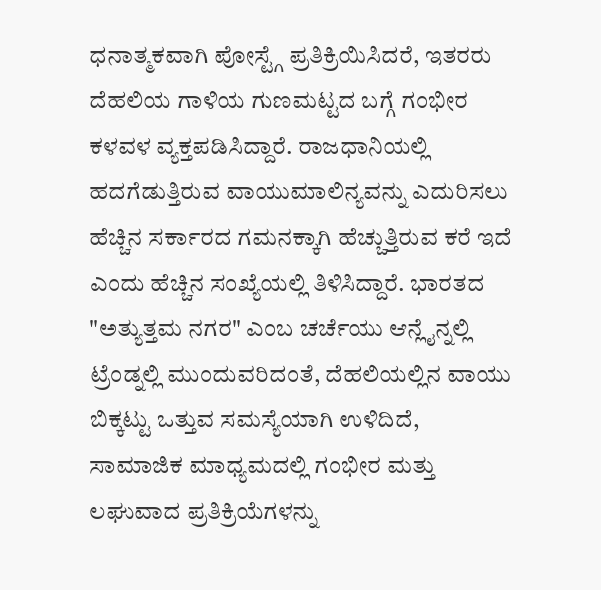ಧನಾತ್ಮಕವಾಗಿ ಪೋಸ್ಟ್ಗೆ ಪ್ರತಿಕ್ರಿಯಿಸಿದರೆ, ಇತರರು ದೆಹಲಿಯ ಗಾಳಿಯ ಗುಣಮಟ್ಟದ ಬಗ್ಗೆ ಗಂಭೀರ ಕಳವಳ ವ್ಯಕ್ತಪಡಿಸಿದ್ದಾರೆ. ರಾಜಧಾನಿಯಲ್ಲಿ ಹದಗೆಡುತ್ತಿರುವ ವಾಯುಮಾಲಿನ್ಯವನ್ನು ಎದುರಿಸಲು ಹೆಚ್ಚಿನ ಸರ್ಕಾರದ ಗಮನಕ್ಕಾಗಿ ಹೆಚ್ಚುತ್ತಿರುವ ಕರೆ ಇದೆ ಎಂದು ಹೆಚ್ಚಿನ ಸಂಖ್ಯೆಯಲ್ಲಿ ತಿಳಿಸಿದ್ದಾರೆ. ಭಾರತದ "ಅತ್ಯುತ್ತಮ ನಗರ" ಎಂಬ ಚರ್ಚೆಯು ಆನ್ಲೈನ್ನಲ್ಲಿ ಟ್ರೆಂಡ್ನಲ್ಲಿ ಮುಂದುವರಿದಂತೆ, ದೆಹಲಿಯಲ್ಲಿನ ವಾಯು ಬಿಕ್ಕಟ್ಟು ಒತ್ತುವ ಸಮಸ್ಯೆಯಾಗಿ ಉಳಿದಿದೆ, ಸಾಮಾಜಿಕ ಮಾಧ್ಯಮದಲ್ಲಿ ಗಂಭೀರ ಮತ್ತು ಲಘುವಾದ ಪ್ರತಿಕ್ರಿಯೆಗಳನ್ನು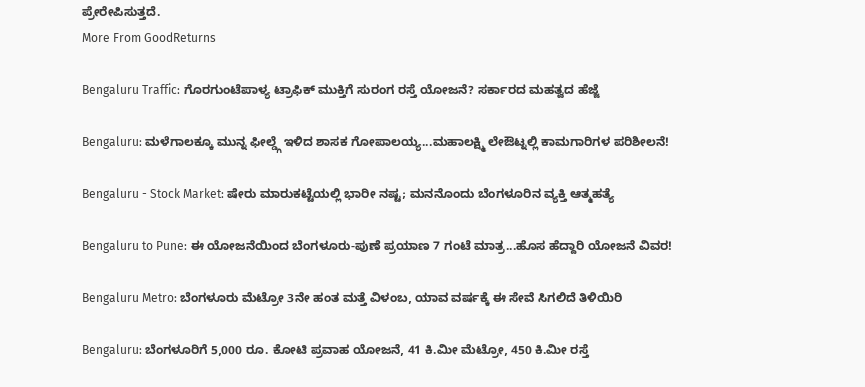ಪ್ರೇರೇಪಿಸುತ್ತದೆ.
More From GoodReturns

Bengaluru Traffic: ಗೊರಗುಂಟೆಪಾಳ್ಯ ಟ್ರಾಫಿಕ್ ಮುಕ್ತಿಗೆ ಸುರಂಗ ರಸ್ತೆ ಯೋಜನೆ? ಸರ್ಕಾರದ ಮಹತ್ವದ ಹೆಜ್ಜೆ

Bengaluru: ಮಳೆಗಾಲಕ್ಕೂ ಮುನ್ನ ಫೀಲ್ಡ್ಗೆ ಇಳಿದ ಶಾಸಕ ಗೋಪಾಲಯ್ಯ...ಮಹಾಲಕ್ಷ್ಮಿ ಲೇಔಟ್ನಲ್ಲಿ ಕಾಮಗಾರಿಗಳ ಪರಿಶೀಲನೆ!

Bengaluru - Stock Market: ಷೇರು ಮಾರುಕಟ್ಟೆಯಲ್ಲಿ ಭಾರೀ ನಷ್ಟ; ಮನನೊಂದು ಬೆಂಗಳೂರಿನ ವ್ಯಕ್ತಿ ಆತ್ಮಹತ್ಯೆ

Bengaluru to Pune: ಈ ಯೋಜನೆಯಿಂದ ಬೆಂಗಳೂರು-ಪುಣೆ ಪ್ರಯಾಣ 7 ಗಂಟೆ ಮಾತ್ರ...ಹೊಸ ಹೆದ್ದಾರಿ ಯೋಜನೆ ವಿವರ!

Bengaluru Metro: ಬೆಂಗಳೂರು ಮೆಟ್ರೋ 3ನೇ ಹಂತ ಮತ್ತೆ ವಿಳಂಬ, ಯಾವ ವರ್ಷಕ್ಕೆ ಈ ಸೇವೆ ಸಿಗಲಿದೆ ತಿಳಿಯಿರಿ

Bengaluru: ಬೆಂಗಳೂರಿಗೆ 5,000 ರೂ. ಕೋಟಿ ಪ್ರವಾಹ ಯೋಜನೆ, 41 ಕಿ.ಮೀ ಮೆಟ್ರೋ, 450 ಕಿ.ಮೀ ರಸ್ತೆ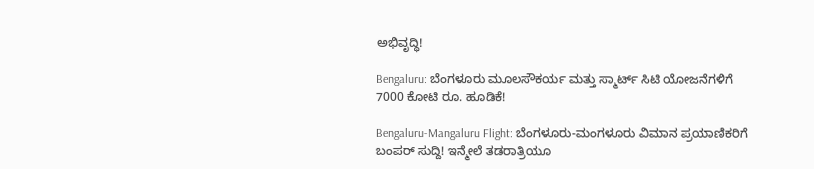ಅಭಿವೃದ್ಧಿ!

Bengaluru: ಬೆಂಗಳೂರು ಮೂಲಸೌಕರ್ಯ ಮತ್ತು ಸ್ಮಾರ್ಟ್ ಸಿಟಿ ಯೋಜನೆಗಳಿಗೆ 7000 ಕೋಟಿ ರೂ. ಹೂಡಿಕೆ!

Bengaluru-Mangaluru Flight: ಬೆಂಗಳೂರು-ಮಂಗಳೂರು ವಿಮಾನ ಪ್ರಯಾಣಿಕರಿಗೆ ಬಂಪರ್ ಸುದ್ದಿ! ಇನ್ಮೇಲೆ ತಡರಾತ್ರಿಯೂ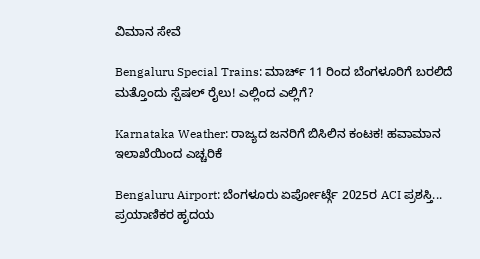ವಿಮಾನ ಸೇವೆ

Bengaluru Special Trains: ಮಾರ್ಚ್ 11 ರಿಂದ ಬೆಂಗಳೂರಿಗೆ ಬರಲಿದೆ ಮತ್ತೊಂದು ಸ್ಪೆಷಲ್ ರೈಲು! ಎಲ್ಲಿಂದ ಎಲ್ಲಿಗೆ?

Karnataka Weather: ರಾಜ್ಯದ ಜನರಿಗೆ ಬಿಸಿಲಿನ ಕಂಟಕ! ಹವಾಮಾನ ಇಲಾಖೆಯಿಂದ ಎಚ್ಚರಿಕೆ

Bengaluru Airport: ಬೆಂಗಳೂರು ಏರ್ಪೋರ್ಟ್ಗೆ 2025ರ ACI ಪ್ರಶಸ್ತಿ... ಪ್ರಯಾಣಿಕರ ಹೃದಯ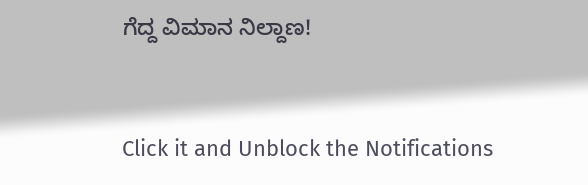ಗೆದ್ದ ವಿಮಾನ ನಿಲ್ದಾಣ!



Click it and Unblock the Notifications